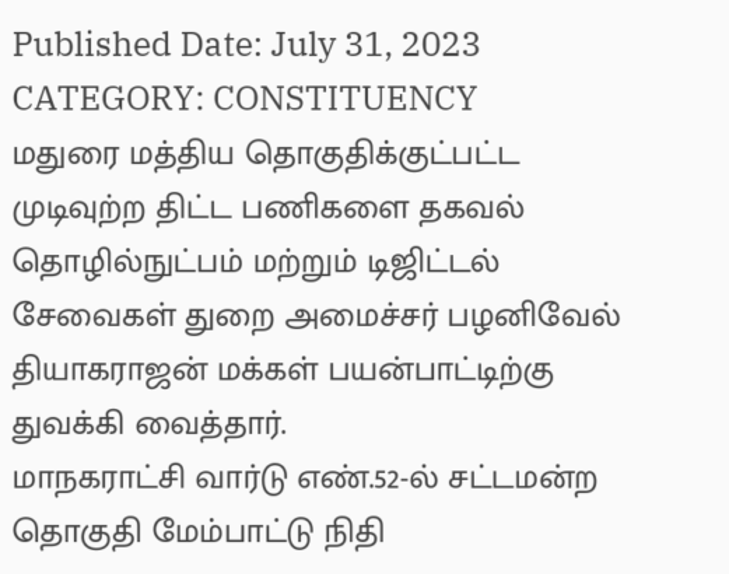Published Date: July 31, 2023
CATEGORY: CONSTITUENCY
மதுரை மத்திய தொகுதிக்குட்பட்ட முடிவுற்ற திட்ட பணிகளை தகவல் தொழில்நுட்பம் மற்றும் டிஜிட்டல் சேவைகள் துறை அமைச்சர் பழனிவேல் தியாகராஜன் மக்கள் பயன்பாட்டிற்கு துவக்கி வைத்தார்.
மாநகராட்சி வார்டு எண்.52-ல் சட்டமன்ற தொகுதி மேம்பாட்டு நிதி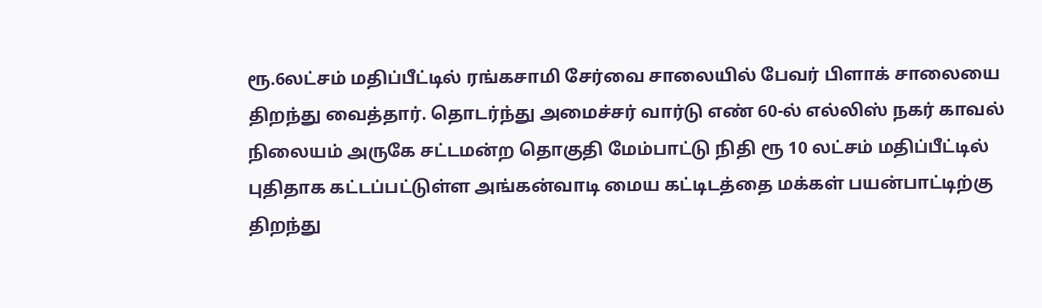ரூ.6லட்சம் மதிப்பீட்டில் ரங்கசாமி சேர்வை சாலையில் பேவர் பிளாக் சாலையை திறந்து வைத்தார். தொடர்ந்து அமைச்சர் வார்டு எண் 60-ல் எல்லிஸ் நகர் காவல் நிலையம் அருகே சட்டமன்ற தொகுதி மேம்பாட்டு நிதி ரூ 10 லட்சம் மதிப்பீட்டில் புதிதாக கட்டப்பட்டுள்ள அங்கன்வாடி மைய கட்டிடத்தை மக்கள் பயன்பாட்டிற்கு திறந்து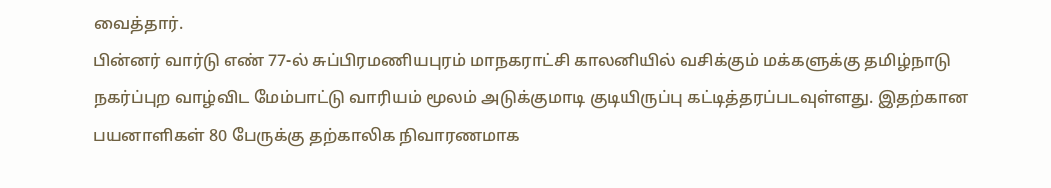வைத்தார்.
பின்னர் வார்டு எண் 77-ல் சுப்பிரமணியபுரம் மாநகராட்சி காலனியில் வசிக்கும் மக்களுக்கு தமிழ்நாடு நகர்ப்புற வாழ்விட மேம்பாட்டு வாரியம் மூலம் அடுக்குமாடி குடியிருப்பு கட்டித்தரப்படவுள்ளது. இதற்கான பயனாளிகள் 80 பேருக்கு தற்காலிக நிவாரணமாக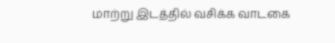மாற்று இடத்தில் வசிக்க வாடகை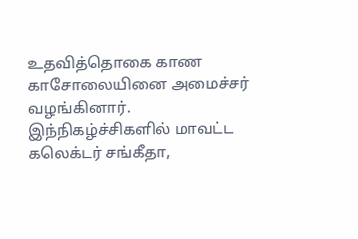உதவித்தொகை காண காசோலையினை அமைச்சர் வழங்கினார். இந்நிகழ்ச்சிகளில் மாவட்ட கலெக்டர் சங்கீதா,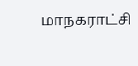மாநகராட்சி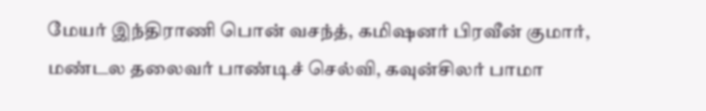மேயர் இந்திராணி பொன் வசந்த், கமிஷனர் பிரவீன் குமார், மண்டல தலைவர் பாண்டிச் செல்வி, கவுன்சிலர் பாமா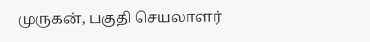முருகன், பகுதி செயலாளர்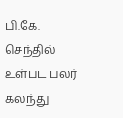பி.கே. செந்தில் உள்பட பலர் கலந்து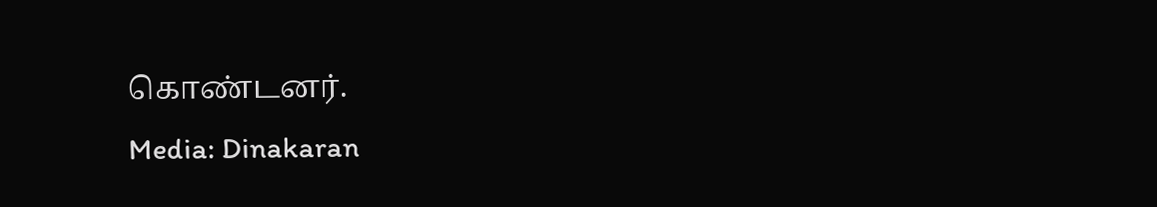கொண்டனர்.
Media: Dinakaran